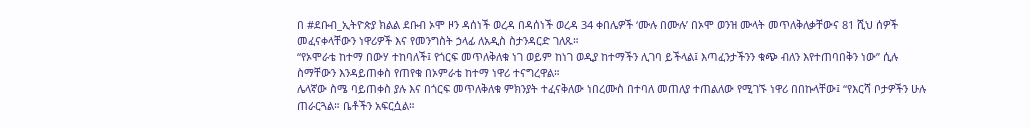በ #ደቡብ_ኢትዮጵያ ክልል ደቡብ ኦሞ ዞን ዳሰነች ወረዳ በዳሰነች ወረዳ 34 ቀበሌዎች ‘ሙሉ በሙሉ’ በኦሞ ወንዝ ሙላት መጥለቅለቃቸውና 81 ሺህ ሰዎች መፈናቀላቸውን ነዋሪዎች እና የመንግስት ኃላፊ ለአዲስ ስታንዳርድ ገለጹ።
“የኦሞራቴ ከተማ በውሃ ተከባለች፤ የጎርፍ መጥለቅለቁ ነገ ወይም ከነገ ወዲያ ከተማችን ሊገባ ይችላል፤ እጣፈንታችንን ቁጭ ብለን እየተጠባበቅን ነው” ሲሉ ስማቸውን እንዳይጠቀስ የጠየቁ በኦምራቴ ከተማ ነዋሪ ተናግረዋል።
ሌላኛው ስሜ ባይጠቀስ ያሉ እና በጎርፍ መጥለቅለቁ ምክንያት ተፈናቅለው ነበረሙስ በተባለ መጠለያ ተጠልለው የሚገኙ ነዋሪ በበኩላቸው፤ “የእርሻ ቦታዎችን ሁሉ ጠራርጓል። ቤቶችን አፍርሷል።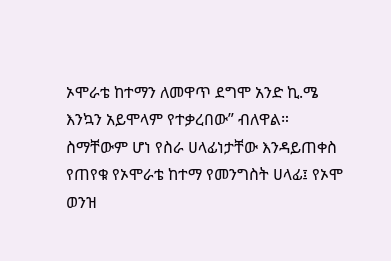ኦሞራቴ ከተማን ለመዋጥ ደግሞ አንድ ኪ.ሜ እንኳን አይሞላም የተቃረበው” ብለዋል።
ስማቸውም ሆነ የስራ ሀላፊነታቸው እንዳይጠቀስ የጠየቁ የኦሞራቴ ከተማ የመንግስት ሀላፊ፤ የኦሞ ወንዝ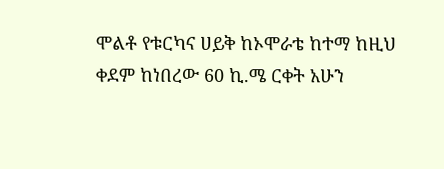ሞልቶ የቱርካና ሀይቅ ከኦሞራቴ ከተማ ከዚህ ቀደም ከነበረው 60 ኪ.ሜ ርቀት አሁን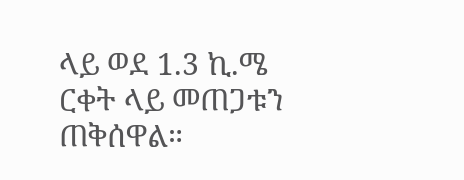ላይ ወደ 1.3 ኪ.ሜ ርቀት ላይ መጠጋቱን ጠቅሰዋል።